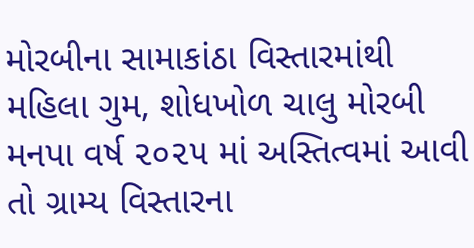મોરબીના સામાકાંઠા વિસ્તારમાંથી મહિલા ગુમ, શોધખોળ ચાલુ મોરબી મનપા વર્ષ ૨૦૨૫ માં અસ્તિત્વમાં આવી તો ગ્રામ્ય વિસ્તારના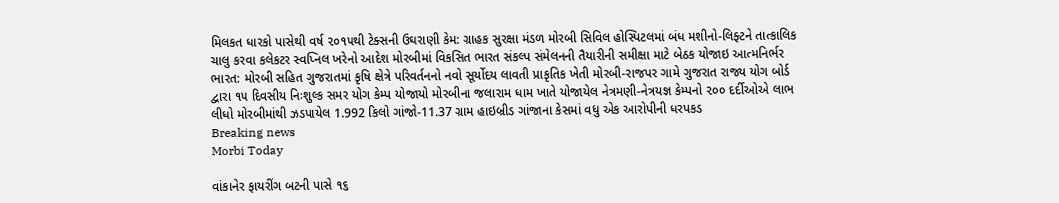મિલકત ધારકો પાસેથી વર્ષ ૨૦૧૫થી ટેક્સની ઉઘરાણી કેમ: ગ્રાહક સુરક્ષા મંડળ મોરબી સિવિલ હોસ્પિટલમાં બંધ મશીનો-લિફ્ટને તાત્કાલિક ચાલુ કરવા કલેકટર સ્વપ્નિલ ખરેનો આદેશ મોરબીમાં વિકસિત ભારત સંકલ્પ સંમેલનની તૈયારીની સમીક્ષા માટે બેઠક યોજાઇ આત્મનિર્ભર ભારત: મોરબી સહિત ગુજરાતમાં કૃષિ ક્ષેત્રે પરિવર્તનનો નવો સૂર્યોદય લાવતી પ્રાકૃતિક ખેતી મોરબી-રાજપર ગામે ગુજરાત રાજ્ય યોગ બોર્ડ દ્વારા ૧૫ દિવસીય નિઃશુલ્ક સમર યોગ કેમ્પ યોજાયો મોરબીના જલારામ ધામ ખાતે યોજાયેલ નેત્રમણી-નેત્રયજ્ઞ કેમ્પનો ૨૦૦ દર્દીઓએ લાભ લીધો મોરબીમાંથી ઝડપાયેલ 1.992 કિલો ગાંજો-11.37 ગ્રામ હાઇબ્રીડ ગાંજાના કેસમાં વધુ એક આરોપીની ધરપકડ
Breaking news
Morbi Today

વાંકાનેર ફાયરીંગ બટની પાસે ૧૬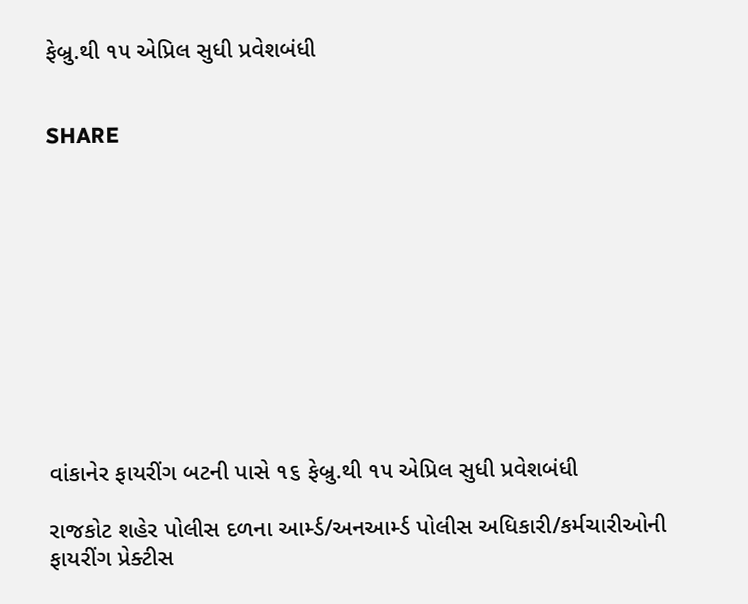ફેબ્રુ.થી ૧૫ એપ્રિલ સુધી પ્રવેશબંધી


SHARE











વાંકાનેર ફાયરીંગ બટની પાસે ૧૬ ફેબ્રુ.થી ૧૫ એપ્રિલ સુધી પ્રવેશબંધી

રાજકોટ શહેર પોલીસ દળના આર્મ્ડ/અનઆર્મ્ડ પોલીસ અધિકારી/કર્મચારીઓની ફાયરીંગ પ્રેક્ટીસ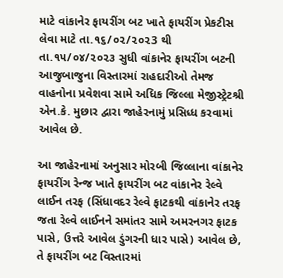માટે વાંકાનેર ફાયરીંગ બટ ખાતે ફાયરીંગ પ્રેકટીસ લેવા માટે તા.૧૬/૦૨/૨૦૨3 થી તા.૧૫/૦૪/૨૦૨૩ સુધી વાંકાનેર ફાયરીંગ બટની આજુબાજુના વિસ્તારમાં રાહદારીઓ તેમજ વાહનોના પ્રવેશવા સામે અધિક જિલ્લા મેજીસ્ટ્રેટશ્રી એન.કે. મુછાર દ્વારા જાહેરનામું પ્રસિધ્ધ કરવામાં આવેલ છે.

આ જાહેરનામાં અનુસાર મોરબી જિલ્લાના વાંકાનેર ફાયરીંગ રેન્જ ખાતે ફાયરીંગ બટ વાંકાનેર રેલ્વે લાઈન તરફ (સિંધાવદર રેલ્વે ફાટકથી વાંકાનેર તરફ જતા રેલ્વે લાઈનને સમાંતર સામે અમરનગર ફાટક પાસે, ઉત્તરે આવેલ ડુંગરની ધાર પાસે) આવેલ છે, તે ફાયરીંગ બટ વિસ્તારમાં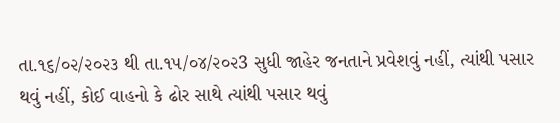તા.૧૬/૦૨/૨૦૨૩ થી તા.૧૫/૦૪/૨૦૨3 સુધી જાહેર જનતાને પ્રવેશવું નહીં, ત્યાંથી પસાર થવું નહીં, કોઈ વાહનો કે ઢોર સાથે ત્યાંથી પસાર થવું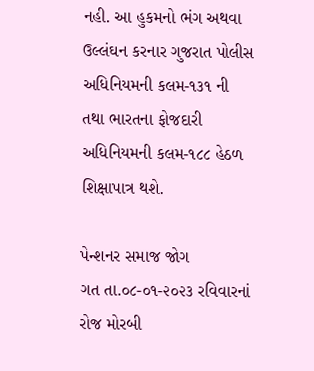નહી. આ હુકમનો ભંગ અથવા ઉલ્લંઘન કરનાર ગુજરાત પોલીસ અધિનિયમની કલમ-૧૩૧ ની તથા ભારતના ફોજદારી અધિનિયમની કલમ-૧૮૮ હેઠળ શિક્ષાપાત્ર થશે.

પેન્શનર સમાજ જોગ
ગત તા.૦૮-૦૧-૨૦૨૩ રવિવારનાં રોજ મોરબી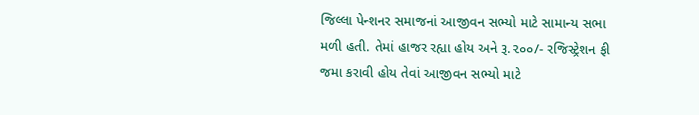જિલ્લા પેન્શનર સમાજનાં આજીવન સભ્યો માટે સામાન્ય સભા મળી હતી. તેમાં હાજર રહ્યા હોય અને રૂ.૨૦૦/- રજિસ્ટ્રેશન ફી જમા કરાવી હોય તેવાં આજીવન સભ્યો માટે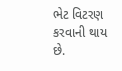ભેટ વિટરણ કરવાની થાય છે.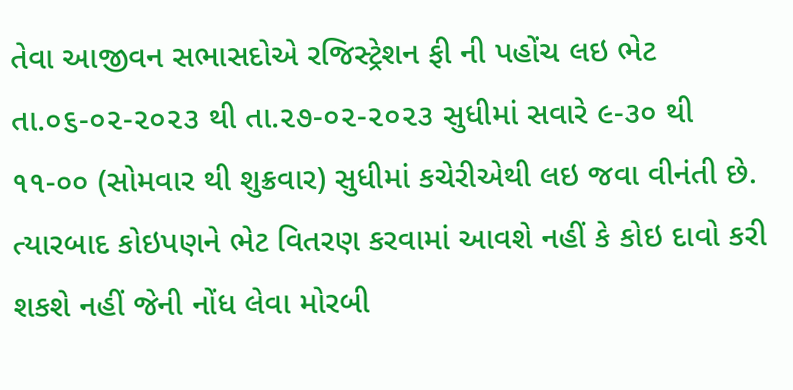તેવા આજીવન સભાસદોએ રજિસ્ટ્રેશન ફી ની પહોંચ લઇ ભેટ તા.૦૬-૦૨-૨૦૨૩ થી તા.૨૭-૦૨-૨૦૨૩ સુધીમાં સવારે ૯-૩૦ થી ૧૧-૦૦ (સોમવાર થી શુક્રવાર) સુધીમાં કચેરીએથી લઇ જવા વીનંતી છે. ત્યારબાદ કોઇપણને ભેટ વિતરણ કરવામાં આવશે નહીં કે કોઇ દાવો કરી શકશે નહીં જેની નોંધ લેવા મોરબી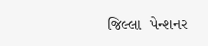જિલ્લા  પેન્શનર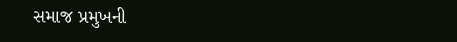સમાજ પ્રમુખની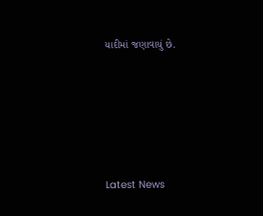યાદીમાં જણાવાયું છે.






Latest News